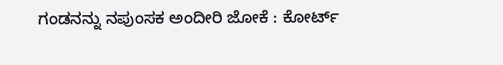ಗಂಡನನ್ನು ನಪುಂಸಕ ಅಂದೀರಿ ಜೋಕೆ : ಕೋರ್ಟ್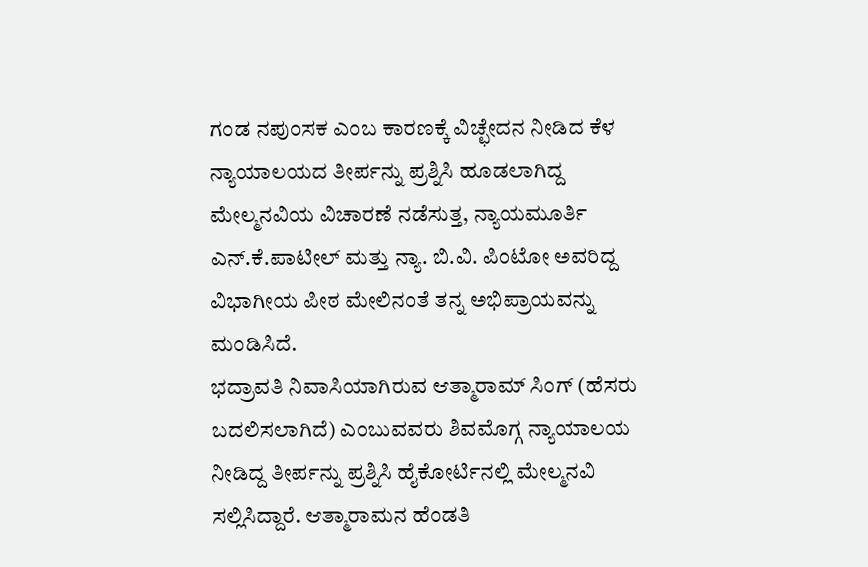ಗಂಡ ನಪುಂಸಕ ಎಂಬ ಕಾರಣಕ್ಕೆ ವಿಚ್ಛೇದನ ನೀಡಿದ ಕೆಳ ನ್ಯಾಯಾಲಯದ ತೀರ್ಪನ್ನು ಪ್ರಶ್ನಿಸಿ ಹೂಡಲಾಗಿದ್ದ ಮೇಲ್ಮನವಿಯ ವಿಚಾರಣೆ ನಡೆಸುತ್ತ, ನ್ಯಾಯಮೂರ್ತಿ ಎನ್.ಕೆ.ಪಾಟೀಲ್ ಮತ್ತು ನ್ಯಾ. ಬಿ.ವಿ. ಪಿಂಟೋ ಅವರಿದ್ದ ವಿಭಾಗೀಯ ಪೀಠ ಮೇಲಿನಂತೆ ತನ್ನ ಅಭಿಪ್ರಾಯವನ್ನು ಮಂಡಿಸಿದೆ.
ಭದ್ರಾವತಿ ನಿವಾಸಿಯಾಗಿರುವ ಆತ್ಮಾರಾಮ್ ಸಿಂಗ್ (ಹೆಸರು ಬದಲಿಸಲಾಗಿದೆ) ಎಂಬುವವರು ಶಿವಮೊಗ್ಗ ನ್ಯಾಯಾಲಯ ನೀಡಿದ್ದ ತೀರ್ಪನ್ನು ಪ್ರಶ್ನಿಸಿ ಹೈಕೋರ್ಟಿನಲ್ಲಿ ಮೇಲ್ಮನವಿ ಸಲ್ಲಿಸಿದ್ದಾರೆ. ಆತ್ಮಾರಾಮನ ಹೆಂಡತಿ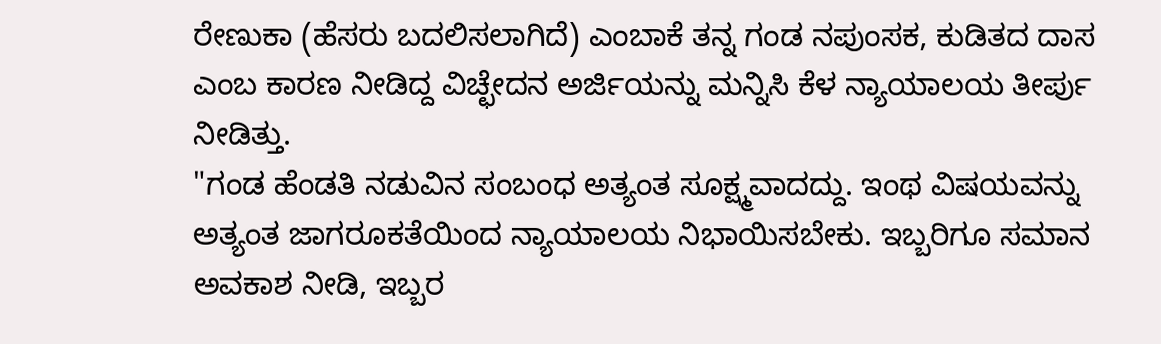ರೇಣುಕಾ (ಹೆಸರು ಬದಲಿಸಲಾಗಿದೆ) ಎಂಬಾಕೆ ತನ್ನ ಗಂಡ ನಪುಂಸಕ, ಕುಡಿತದ ದಾಸ ಎಂಬ ಕಾರಣ ನೀಡಿದ್ದ ವಿಚ್ಛೇದನ ಅರ್ಜಿಯನ್ನು ಮನ್ನಿಸಿ ಕೆಳ ನ್ಯಾಯಾಲಯ ತೀರ್ಪು ನೀಡಿತ್ತು.
"ಗಂಡ ಹೆಂಡತಿ ನಡುವಿನ ಸಂಬಂಧ ಅತ್ಯಂತ ಸೂಕ್ಷ್ಮವಾದದ್ದು. ಇಂಥ ವಿಷಯವನ್ನು ಅತ್ಯಂತ ಜಾಗರೂಕತೆಯಿಂದ ನ್ಯಾಯಾಲಯ ನಿಭಾಯಿಸಬೇಕು. ಇಬ್ಬರಿಗೂ ಸಮಾನ ಅವಕಾಶ ನೀಡಿ, ಇಬ್ಬರ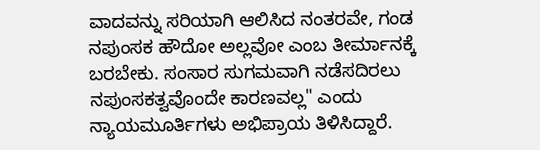ವಾದವನ್ನು ಸರಿಯಾಗಿ ಆಲಿಸಿದ ನಂತರವೇ, ಗಂಡ ನಪುಂಸಕ ಹೌದೋ ಅಲ್ಲವೋ ಎಂಬ ತೀರ್ಮಾನಕ್ಕೆ ಬರಬೇಕು. ಸಂಸಾರ ಸುಗಮವಾಗಿ ನಡೆಸದಿರಲು ನಪುಂಸಕತ್ವವೊಂದೇ ಕಾರಣವಲ್ಲ" ಎಂದು ನ್ಯಾಯಮೂರ್ತಿಗಳು ಅಭಿಪ್ರಾಯ ತಿಳಿಸಿದ್ದಾರೆ.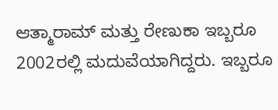ಆತ್ಮಾರಾಮ್ ಮತ್ತು ರೇಣುಕಾ ಇಬ್ಬರೂ 2002ರಲ್ಲಿ ಮದುವೆಯಾಗಿದ್ದರು. ಇಬ್ಬರೂ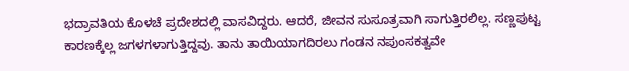ಭದ್ರಾವತಿಯ ಕೊಳಚೆ ಪ್ರದೇಶದಲ್ಲಿ ವಾಸವಿದ್ದರು. ಆದರೆ, ಜೀವನ ಸುಸೂತ್ರವಾಗಿ ಸಾಗುತ್ತಿರಲಿಲ್ಲ. ಸಣ್ಣಪುಟ್ಟ ಕಾರಣಕ್ಕೆಲ್ಲ ಜಗಳಗಳಾಗುತ್ತಿದ್ದವು. ತಾನು ತಾಯಿಯಾಗದಿರಲು ಗಂಡನ ನಪುಂಸಕತ್ವವೇ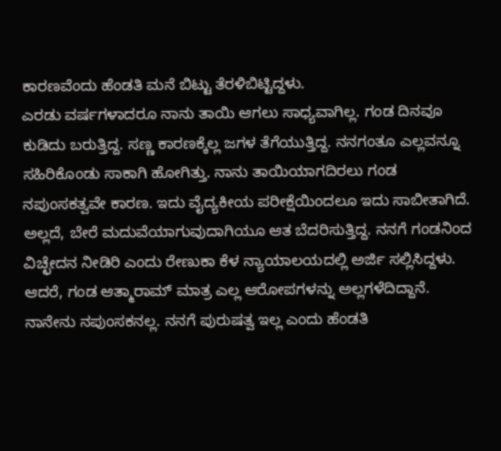ಕಾರಣವೆಂದು ಹೆಂಡತಿ ಮನೆ ಬಿಟ್ಟು ತೆರಳಿಬಿಟ್ಟಿದ್ದಳು.
ಎರಡು ವರ್ಷಗಳಾದರೂ ನಾನು ತಾಯಿ ಆಗಲು ಸಾಧ್ಯವಾಗಿಲ್ಲ. ಗಂಡ ದಿನವೂ ಕುಡಿದು ಬರುತ್ತಿದ್ದ. ಸಣ್ಣ ಕಾರಣಕ್ಕೆಲ್ಲ ಜಗಳ ತೆಗೆಯುತ್ತಿದ್ದ. ನನಗಂತೂ ಎಲ್ಲವನ್ನೂ ಸಹಿರಿಕೊಂಡು ಸಾಕಾಗಿ ಹೋಗಿತ್ತು. ನಾನು ತಾಯಿಯಾಗದಿರಲು ಗಂಡ ನಪುಂಸಕತ್ವವೇ ಕಾರಣ. ಇದು ವೈದ್ಯಕೀಯ ಪರೀಕ್ಷೆಯಿಂದಲೂ ಇದು ಸಾಬೀತಾಗಿದೆ. ಅಲ್ಲದೆ, ಬೇರೆ ಮದುವೆಯಾಗುವುದಾಗಿಯೂ ಆತ ಬೆದರಿಸುತ್ತಿದ್ದ. ನನಗೆ ಗಂಡನಿಂದ ವಿಚ್ಛೇದನ ನೀಡಿರಿ ಎಂದು ರೇಣುಕಾ ಕೆಳ ನ್ಯಾಯಾಲಯದಲ್ಲಿ ಅರ್ಜಿ ಸಲ್ಲಿಸಿದ್ದಳು.
ಆದರೆ, ಗಂಡ ಆತ್ಮಾರಾಮ್ ಮಾತ್ರ ಎಲ್ಲ ಆರೋಪಗಳನ್ನು ಅಲ್ಲಗಳೆದಿದ್ದಾನೆ. ನಾನೇನು ನಪುಂಸಕನಲ್ಲ. ನನಗೆ ಪುರುಷತ್ವ ಇಲ್ಲ ಎಂದು ಹೆಂಡತಿ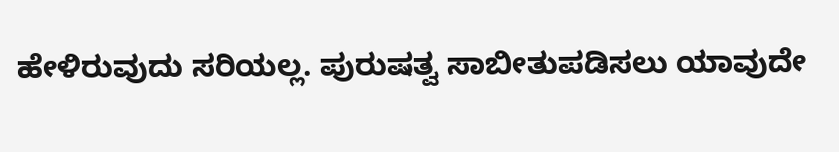ಹೇಳಿರುವುದು ಸರಿಯಲ್ಲ. ಪುರುಷತ್ವ ಸಾಬೀತುಪಡಿಸಲು ಯಾವುದೇ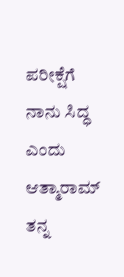ಪರೀಕ್ಷೆಗೆ ನಾನು ಸಿದ್ಧ ಎಂದು ಆತ್ಮಾರಾಮ್ ತನ್ನ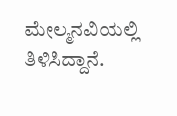ಮೇಲ್ಮನವಿಯಲ್ಲಿ ತಿಳಿಸಿದ್ದಾನೆ.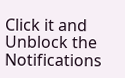Click it and Unblock the Notifications